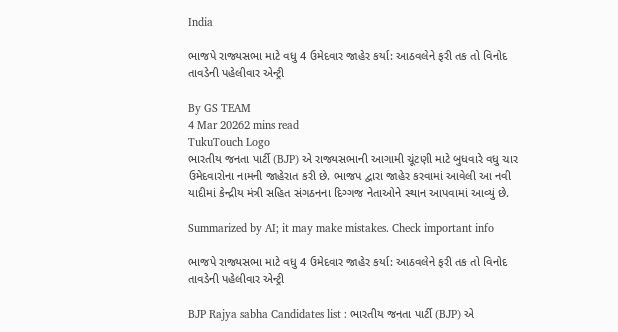India

ભાજપે રાજ્યસભા માટે વધુ 4 ઉમેદવાર જાહેર કર્યા: આઠવલેને ફરી તક તો વિનોદ તાવડેની પહેલીવાર એન્ટ્રી

By GS TEAM
4 Mar 20262 mins read
TukuTouch Logo
ભારતીય જનતા પાર્ટી (BJP) એ રાજ્યસભાની આગામી ચૂંટણી માટે બુધવારે વધુ ચાર ઉમેદવારોના નામની જાહેરાત કરી છે. ભાજપ દ્વારા જાહેર કરવામાં આવેલી આ નવી યાદીમાં કેન્દ્રીય મંત્રી સહિત સંગઠનના દિગ્ગજ નેતાઓને સ્થાન આપવામાં આવ્યું છે.

Summarized by AI; it may make mistakes. Check important info

ભાજપે રાજ્યસભા માટે વધુ 4 ઉમેદવાર જાહેર કર્યા: આઠવલેને ફરી તક તો વિનોદ તાવડેની પહેલીવાર એન્ટ્રી

BJP Rajya sabha Candidates list : ભારતીય જનતા પાર્ટી (BJP) એ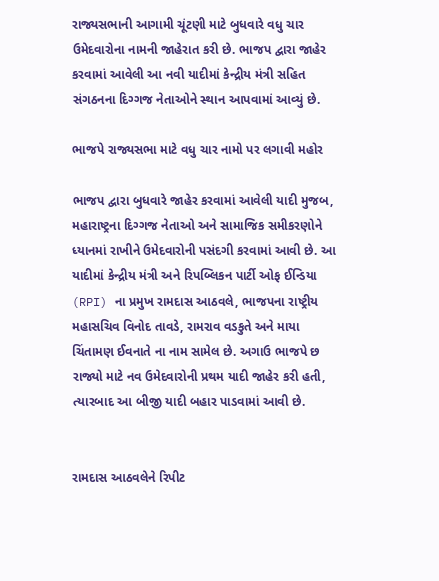રાજ્યસભાની આગામી ચૂંટણી માટે બુધવારે વધુ ચાર ઉમેદવારોના નામની જાહેરાત કરી છે. ભાજપ દ્વારા જાહેર કરવામાં આવેલી આ નવી યાદીમાં કેન્દ્રીય મંત્રી સહિત સંગઠનના દિગ્ગજ નેતાઓને સ્થાન આપવામાં આવ્યું છે.

ભાજપે રાજ્યસભા માટે વધુ ચાર નામો પર લગાવી મહોર

ભાજપ દ્વારા બુધવારે જાહેર કરવામાં આવેલી યાદી મુજબ, મહારાષ્ટ્રના દિગ્ગજ નેતાઓ અને સામાજિક સમીકરણોને ધ્યાનમાં રાખીને ઉમેદવારોની પસંદગી કરવામાં આવી છે. આ યાદીમાં કેન્દ્રીય મંત્રી અને રિપબ્લિકન પાર્ટી ઓફ ઈન્ડિયા (RPI) ના પ્રમુખ રામદાસ આઠવલે, ભાજપના રાષ્ટ્રીય મહાસચિવ વિનોદ તાવડે, રામરાવ વડકુતે અને માયા ચિંતામણ ઈવનાતે ના નામ સામેલ છે. અગાઉ ભાજપે છ રાજ્યો માટે નવ ઉમેદવારોની પ્રથમ યાદી જાહેર કરી હતી, ત્યારબાદ આ બીજી યાદી બહાર પાડવામાં આવી છે.


રામદાસ આઠવલેને રિપીટ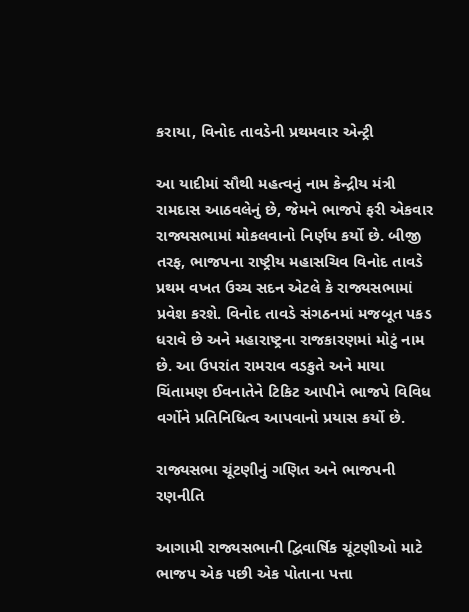કરાયા, વિનોદ તાવડેની પ્રથમવાર એન્ટ્રી

આ યાદીમાં સૌથી મહત્વનું નામ કેન્દ્રીય મંત્રી રામદાસ આઠવલેનું છે, જેમને ભાજપે ફરી એકવાર રાજ્યસભામાં મોકલવાનો નિર્ણય કર્યો છે. બીજી તરફ, ભાજપના રાષ્ટ્રીય મહાસચિવ વિનોદ તાવડે પ્રથમ વખત ઉચ્ચ સદન એટલે કે રાજ્યસભામાં પ્રવેશ કરશે. વિનોદ તાવડે સંગઠનમાં મજબૂત પકડ ધરાવે છે અને મહારાષ્ટ્રના રાજકારણમાં મોટું નામ છે. આ ઉપરાંત રામરાવ વડકુતે અને માયા ચિંતામણ ઈવનાતેને ટિકિટ આપીને ભાજપે વિવિધ વર્ગોને પ્રતિનિધિત્વ આપવાનો પ્રયાસ કર્યો છે.

રાજ્યસભા ચૂંટણીનું ગણિત અને ભાજપની રણનીતિ

આગામી રાજ્યસભાની દ્વિવાર્ષિક ચૂંટણીઓ માટે ભાજપ એક પછી એક પોતાના પત્તા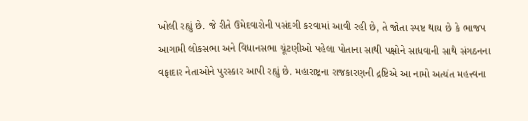ખોલી રહ્યું છે. જે રીતે ઉમેદવારોની પસંદગી કરવામાં આવી રહી છે, તે જોતા સ્પષ્ટ થાય છે કે ભાજપ આગામી લોકસભા અને વિધાનસભા ચૂંટણીઓ પહેલા પોતાના સાથી પક્ષોને સાધવાની સાથે સંગઠનના વફાદાર નેતાઓને પુરસ્કાર આપી રહ્યું છે. મહારાષ્ટ્રના રાજકારણની દ્રષ્ટિએ આ નામો અત્યંત મહત્ત્વના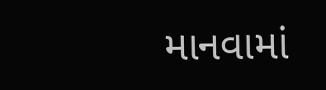માનવામાં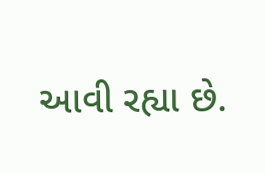આવી રહ્યા છે.